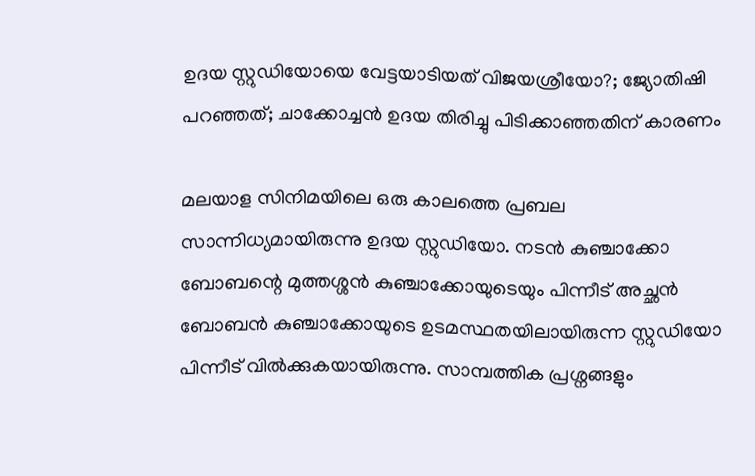ഉദയ സ്റ്റുഡിയോയെ വേട്ടയാടിയത് വിജയശ്രീയോ?; ജ്യോതിഷി പറഞ്ഞത്; ചാക്കോച്ചൻ ഉദയ തിരിച്ചു പിടിക്കാഞ്ഞതിന് കാരണം

മലയാള സിനിമയിലെ ഒരു കാലത്തെ പ്രബല സാന്നിധ്യമായിരുന്നു ഉദയ സ്റ്റുഡിയോ. നടൻ കുഞ്ചാക്കോ ബോബന്റെ മുത്തശ്ശൻ കുഞ്ചാക്കോയുടെയും പിന്നീട് അച്ഛൻ ബോബൻ കുഞ്ചാക്കോയുടെ ഉടമസ്ഥതയിലായിരുന്ന സ്റ്റുഡിയോ പിന്നീട് വിൽക്കുകയായിരുന്നു. സാമ്പത്തിക പ്രശ്നങ്ങളും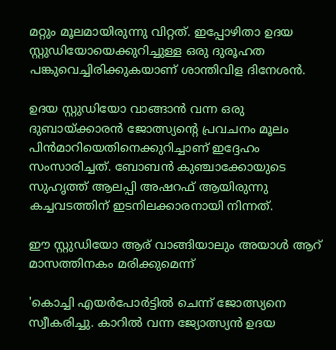മറ്റും മൂലമായിരുന്നു വിറ്റത്. ഇപ്പോഴിതാ ഉദയ സ്റ്റുഡിയോയെക്കുറിച്ചുള്ള ഒരു ദുരൂഹത പങ്കുവെച്ചിരിക്കുകയാണ് ശാന്തിവിള ദിനേശൻ.

ഉദയ സ്റ്റുഡിയോ വാങ്ങാൻ വന്ന ഒരു ദുബായ്ക്കാരൻ ജോത്സ്യന്റെ പ്രവചനം മൂലം പിൻമാറിയെതിനെക്കുറിച്ചാണ് ഇദ്ദേഹം സംസാരിച്ചത്. ബോബൻ കുഞ്ചാക്കോയുടെ സുഹൃത്ത് ആലപ്പി അഷറഫ് ആയിരുന്നു കച്ചവടത്തിന് ഇടനിലക്കാരനായി നിന്നത്.

ഈ സ്റ്റുഡിയോ ആര് വാങ്ങിയാലും അയാൾ ആറ് മാസത്തിനകം മരിക്കുമെന്ന്

'കൊച്ചി എയർപോർട്ടിൽ ചെന്ന് ജോത്സ്യനെ സ്വീകരിച്ചു. കാറിൽ വന്ന ജ്യോത്സ്യൻ ഉദയ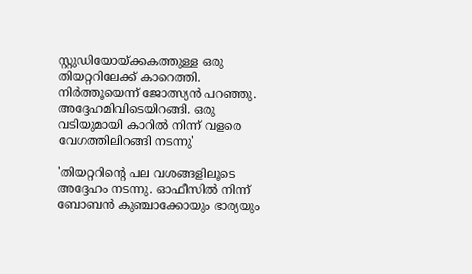സ്റ്റുഡിയോയ്ക്കകത്തുള്ള ഒരു തിയറ്ററിലേക്ക് കാറെത്തി. നിർത്തൂയെന്ന് ജോത്സ്യൻ പറഞ്ഞു. അദ്ദേഹമിവിടെയിറങ്ങി. ഒരു വടിയുമായി കാറിൽ നിന്ന് വളരെ വേഗത്തിലിറങ്ങി നടന്നു'

'തിയറ്ററിന്റെ പല വശങ്ങളിലൂടെ അദ്ദേഹം നടന്നു. ഓഫീസിൽ നിന്ന് ബോബൻ കുഞ്ചാക്കോയും ഭാര്യയും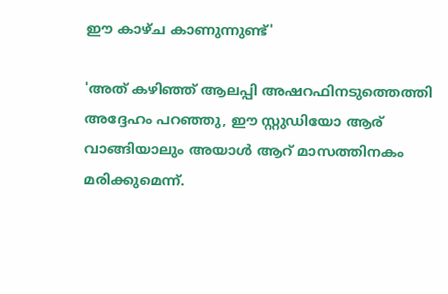ഈ കാഴ്ച കാണുന്നുണ്ട്'

'അത് കഴിഞ്ഞ് ആലപ്പി അഷറഫിനടുത്തെത്തി അദ്ദേഹം പറ‍ഞ്ഞു, ഈ സ്റ്റുഡിയോ ആര് വാങ്ങിയാലും അയാൾ ആറ് മാസത്തിനകം മരിക്കുമെന്ന്.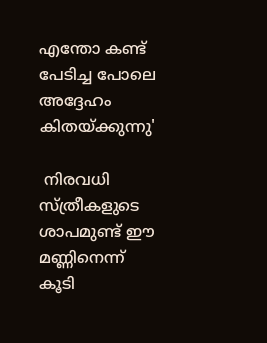എന്തോ കണ്ട് പേടിച്ച പോലെ അദ്ദേഹം കിതയ്ക്കുന്നു'

 നിരവധി സ്ത്രീകളുടെ ശാപമുണ്ട് ഈ മണ്ണിനെന്ന് കൂടി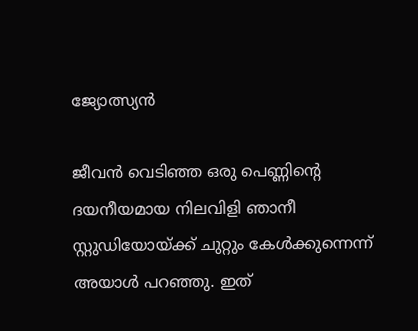ജ്യോത്സ്യൻ

ജീവൻ വെടിഞ്ഞ ഒരു പെണ്ണിന്റെ ദയനീയമായ നിലവിളി ഞാനീ സ്റ്റുഡിയോയ്ക്ക് ചുറ്റും കേൾക്കുന്നെന്ന് അയാൾ പറഞ്ഞു. ഇത്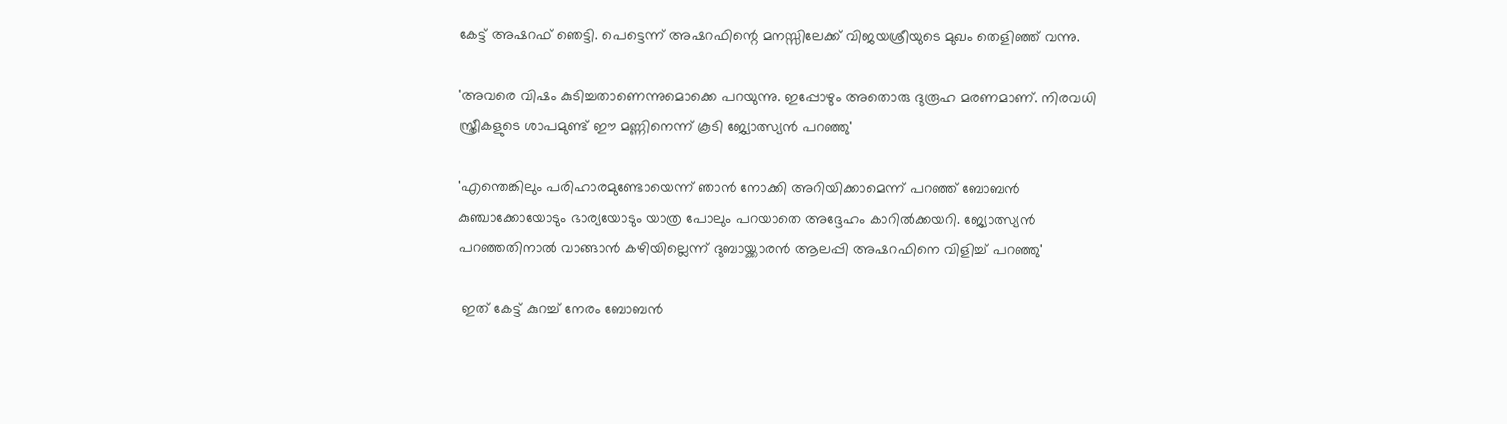കേട്ട് അഷറഫ് ഞെട്ടി. പെട്ടെന്ന് അഷറഫിന്റെ മനസ്സിലേക്ക് വിജയശ്രീയുടെ മുഖം തെളിഞ്ഞ് വന്നു.

'അവരെ വിഷം കുടിച്ചതാണെന്നുമൊക്കെ പറയുന്നു. ഇപ്പോഴും അതൊരു ദുരൂഹ മരണമാണ്. നിരവധി സ്ത്രീകളുടെ ശാപമുണ്ട് ഈ മണ്ണിനെന്ന് കൂടി ജ്യോത്സ്യൻ പറഞ്ഞു'

'എന്തെങ്കിലും പരിഹാരമുണ്ടോയെന്ന് ഞാൻ‌ നോക്കി അറിയിക്കാമെന്ന് പറഞ്ഞ് ബോബൻ‌ കുഞ്ചാക്കോയോടും ഭാര്യയോടും യാത്ര പോലും പറയാതെ അദ്ദേഹം കാറിൽക്കയറി. ജ്യോത്സ്യൻ പറഞ്ഞതിനാൽ വാങ്ങാൻ കഴിയില്ലെന്ന് ദുബായ്ക്കാരൻ ആലപ്പി അഷറഫിനെ വിളിച്ച് പറഞ്ഞു'

 ഇത് കേട്ട് കുറച്ച് നേരം ബോബൻ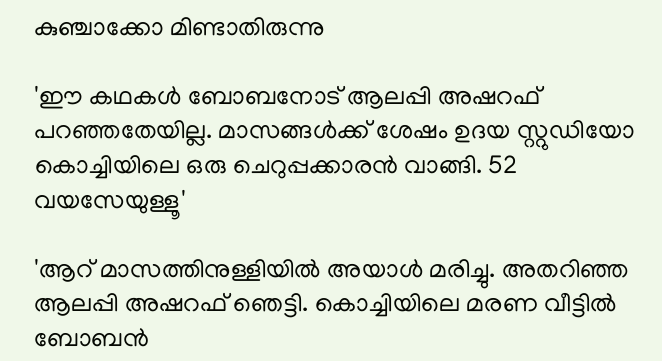കുഞ്ചാക്കോ മിണ്ടാതിരുന്നു

'ഈ കഥകൾ ബോബനോട് ആലപ്പി അഷറഫ് പറഞ്ഞതേയില്ല. മാസങ്ങൾക്ക് ശേഷം ഉദയ സ്റ്റുഡിയോ കൊച്ചിയിലെ ഒരു ചെറുപ്പക്കാരൻ വാങ്ങി. 52 വയസേയുള്ളൂ'

'ആറ് മാസത്തിനുള്ളിയിൽ അയാൾ മരിച്ചു. അതറിഞ്ഞ ആലപ്പി അഷറഫ് ഞെട്ടി. കൊച്ചിയിലെ മരണ വീട്ടിൽ ബോബൻ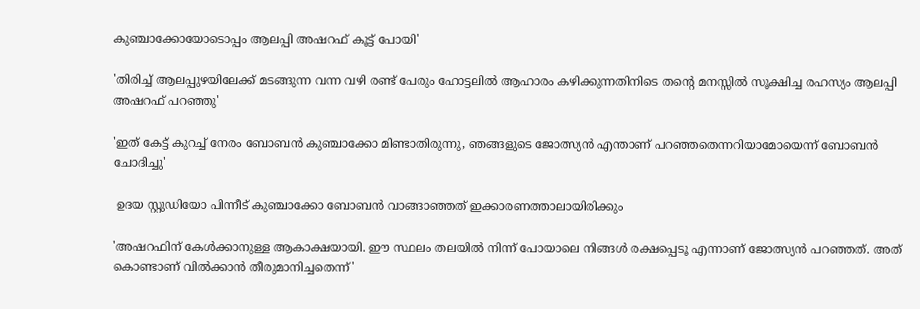കുഞ്ചാക്കോയോടൊപ്പം ആലപ്പി അഷറഫ് കൂട്ട് പോയി'

'തിരിച്ച് ആലപ്പുഴയിലേക്ക് മടങ്ങുന്ന വന്ന വഴി രണ്ട് പേരും ഹോട്ടലിൽ ആഹാരം കഴിക്കുന്നതിനിടെ തന്റെ മനസ്സിൽ സൂക്ഷിച്ച രഹസ്യം ആലപ്പി അഷറഫ് പറഞ്ഞു'

'ഇത് കേട്ട് കുറച്ച് നേരം ബോബൻ കുഞ്ചാക്കോ മിണ്ടാതിരുന്നു, ഞങ്ങളുടെ ജോത്സ്യൻ എന്താണ് പറഞ്ഞതെന്നറിയാമോയെന്ന് ബോബൻ ചോദിച്ചു'

 ഉദയ സ്റ്റുഡിയോ പിന്നീട് കുഞ്ചാക്കോ ബോബൻ വാങ്ങാഞ്ഞത് ഇക്കാരണത്താലായിരിക്കും

'അഷറഫിന് കേൾക്കാനുള്ള ആകാക്ഷയായി. ഈ സ്ഥലം തലയിൽ നിന്ന് പോയാലെ നിങ്ങൾ രക്ഷപ്പെടൂ എന്നാണ് ജോത്സ്യൻ പറഞ്ഞത്. അത് കൊണ്ടാണ് വിൽക്കാൻ തീരുമാനിച്ചതെന്ന്'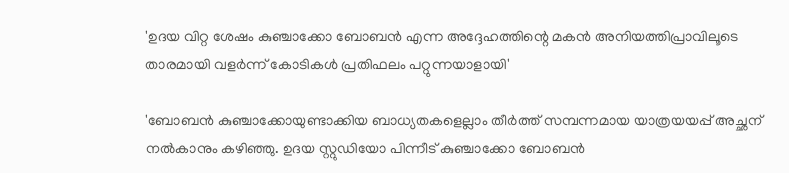'ഉദയ വിറ്റ ശേഷം കുഞ്ചാക്കോ ബോബൻ എന്ന അദ്ദേഹത്തിന്റെ മകൻ അനിയത്തിപ്രാവിലൂടെ താരമായി വളർന്ന് കോടികൾ പ്രതിഫലം പറ്റുന്നയാളായി'

'ബോബൻ കുഞ്ചാക്കോയുണ്ടാക്കിയ ബാധ്യതകളെല്ലാം തീർത്ത് സമ്പന്നമായ യാത്രയയപ്പ് അച്ഛന് നൽകാനും കഴിഞ്ഞു. ഉദയ സ്റ്റുഡിയോ പിന്നീട് കുഞ്ചാക്കോ ബോബൻ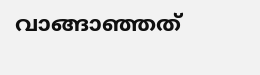വാങ്ങാഞ്ഞത്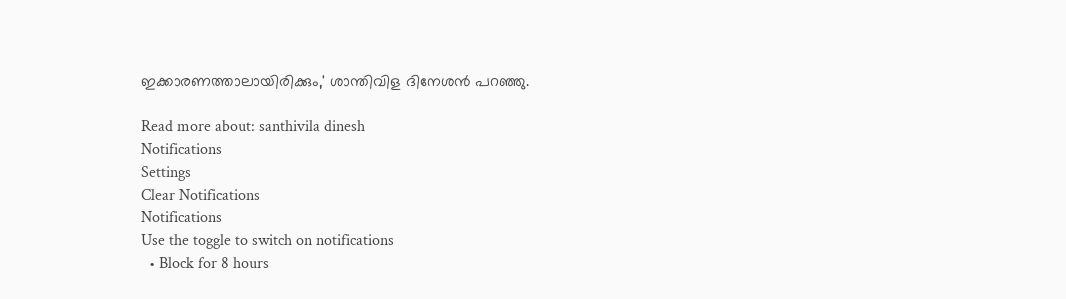ഇക്കാരണത്താലായിരിക്കും,' ശാന്തിവിള ദിനേശൻ പറഞ്ഞു.

Read more about: santhivila dinesh
Notifications
Settings
Clear Notifications
Notifications
Use the toggle to switch on notifications
  • Block for 8 hours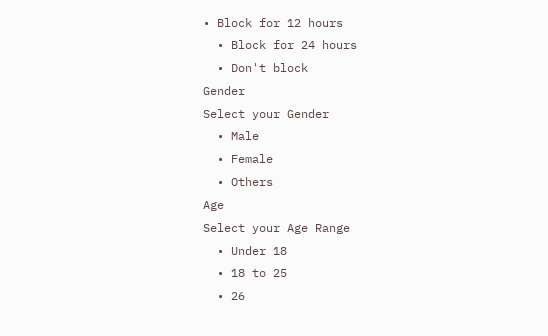• Block for 12 hours
  • Block for 24 hours
  • Don't block
Gender
Select your Gender
  • Male
  • Female
  • Others
Age
Select your Age Range
  • Under 18
  • 18 to 25
  • 26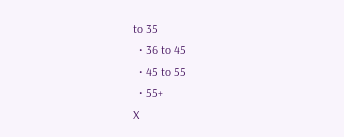to 35
  • 36 to 45
  • 45 to 55
  • 55+
X